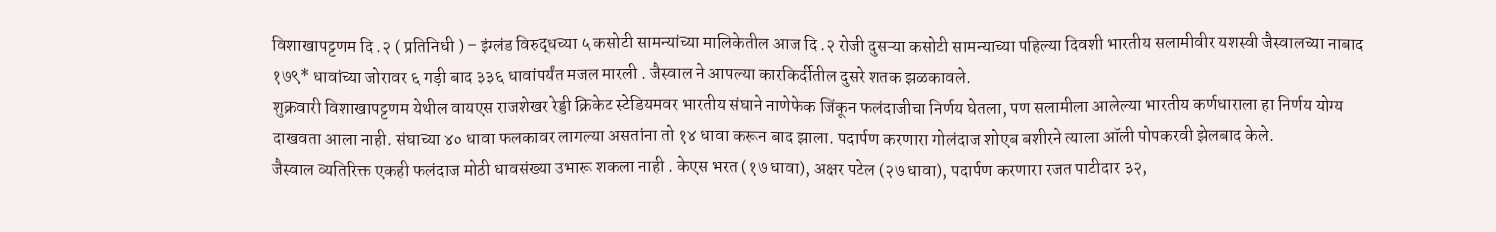विशाखापट्टणम दि .२ ( प्रतिनिधी ) – इंग्लंड विरुद्धच्या ५ कसोटी सामन्यांच्या मालिकेतील आज दि .२ रोजी दुसऱ्या कसोटी सामन्याच्या पहिल्या दिवशी भारतीय सलामीवीर यशस्वी जैस्वालच्या नाबाद १७९* धावांच्या जोरावर ६ गड़ी बाद ३३६ धावांपर्यंत मजल मारली . जैस्वाल ने आपल्या कारकिर्दीतील दुसरे शतक झळकावले.
शुक्रवारी विशाखापट्टणम येथील वायएस राजशेखर रेड्डी क्रिकेट स्टेडियमवर भारतीय संघाने नाणेफेक जिंकून फलंदाजीचा निर्णय घेतला, पण सलामीला आलेल्या भारतीय कर्णधाराला हा निर्णय योग्य दाखवता आला नाही. संघाच्या ४० धावा फलकावर लागल्या असतांना तो १४ धावा करून बाद झाला. पदार्पण करणारा गोलंदाज शोएब बशीरने त्याला ऑली पोपकरवी झेलबाद केले.
जैस्वाल व्यतिरिक्त एकही फलंदाज मोठी धावसंख्या उभारू शकला नाही . केएस भरत (१७ धावा), अक्षर पटेल (२७ धावा), पदार्पण करणारा रजत पाटीदार ३२,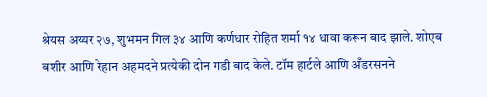श्रेयस अय्यर २७, शुभमन गिल ३४ आणि कर्णधार रोहित शर्मा १४ धावा करून बाद झाले. शोएब बशीर आणि रेहान अहमदने प्रत्येकी दोन गडी बाद केले. टॉम हार्टले आणि अँडरसनने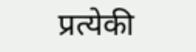प्रत्येकी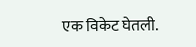एक विकेट घेतली.